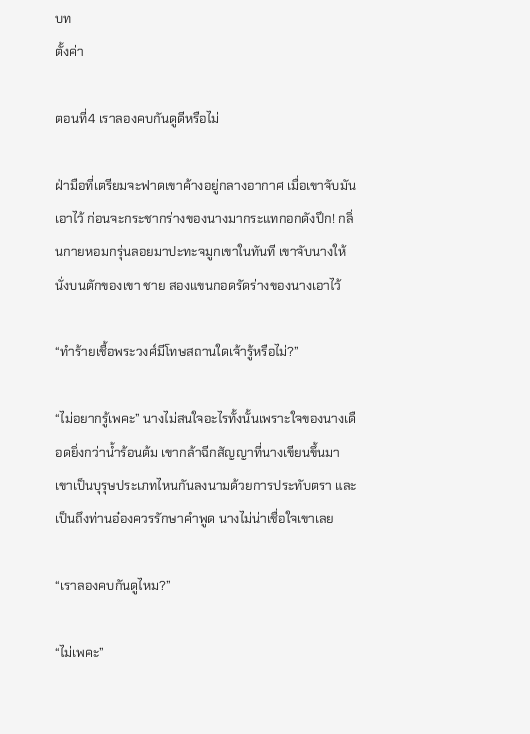บท
ตั้งค่า

ตอนที่4 เราลองคบกันดูดีหรือไม่

ฝ่ามือที่เตรียมจะฟาดเขาค้างอยู่กลางอากาศ เมื่อเขาจับมันเอาไว้ ก่อนจะกระชากร่างของนางมากระแทกอกดังปึก! กลิ่นกายหอมกรุ่นลอยมาปะทะจมูกเขาในทันที เขาจับนางให้นั่งบนตักของเขา ชาย สองแขนกอดรัดร่างของนางเอาไว้

“ทำร้ายเชื้อพระวงศ์มีโทษสถานใดเจ้ารู้หรือไม่?”

“ไม่อยากรู้เพคะ” นางไม่สนใจอะไรทั้งนั้นเพราะใจของนางเดือดยิ่งกว่าน้ำร้อนต้ม เขากล้าฉีกสัญญาที่นางเขียนขึ้นมา เขาเป็นบุรุษประเภทไหนกันลงนามด้วยการประทับตรา และเป็นถึงท่านอ๋องควรรักษาคำพูด นางไม่น่าเชื่อใจเขาเลย

“เราลองคบกันดูไหม?”

“ไม่เพคะ”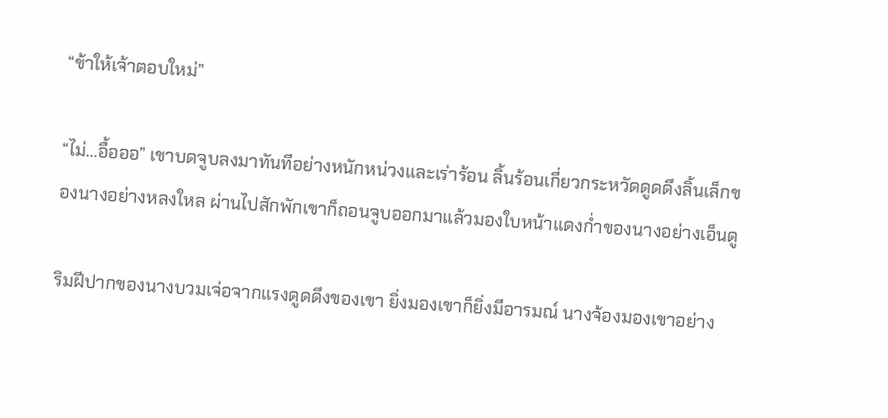“ข้าให้เจ้าตอบใหม่”

“ไม่...อื้อออ” เขาบดจูบลงมาทันทีอย่างหนักหน่วงและเร่าร้อน ลิ้นร้อนเกี่ยวกระหวัดดูดดึงลิ้นเล็กของนางอย่างหลงใหล ผ่านไปสักพักเขาก็ถอนจูบออกมาแล้วมองใบหน้าแดงก่ำของนางอย่างเอ็นดู

ริมฝีปากของนางบวมเจ่อจากแรงดูดดึงของเขา ยิ่งมองเขาก็ยิ่งมีอารมณ์ นางจ้องมองเขาอย่าง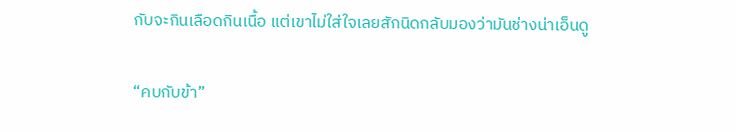กับจะกินเลือดกินเนื้อ แต่เขาไม่ใส่ใจเลยสักนิดกลับมองว่ามันช่างน่าเอ็นดู

“คบกับข้า”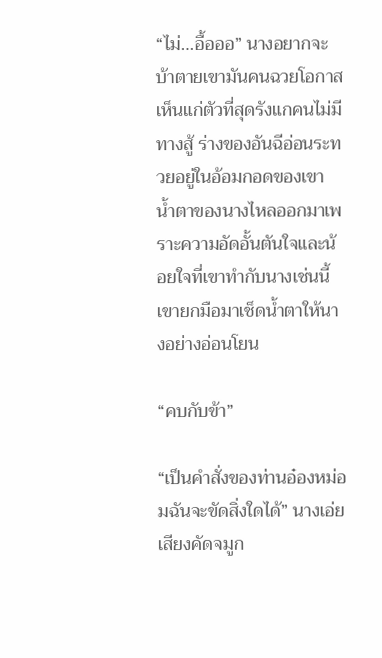“ไม่…อื้อออ” นางอยากจะบ้าตายเขามันคนฉวยโอกาสเห็นแก่ตัวที่สุดรังแกคนไม่มีทางสู้ ร่างของอันฉีอ่อนระทวยอยู่ในอ้อมกอดของเขา น้ำตาของนางไหลออกมาเพราะความอัดอั้นตันใจและน้อยใจที่เขาทำกับนางเช่นนี้ เขายกมือมาเช็ดน้ำตาให้นางอย่างอ่อนโยน

“คบกับข้า”

“เป็นคำสั่งของท่านอ๋องหม่อมฉันจะขัดสิ่งใดได้” นางเอ่ยเสียงคัดจมูก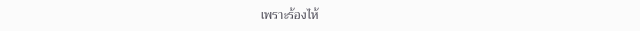เพราะร้องไห้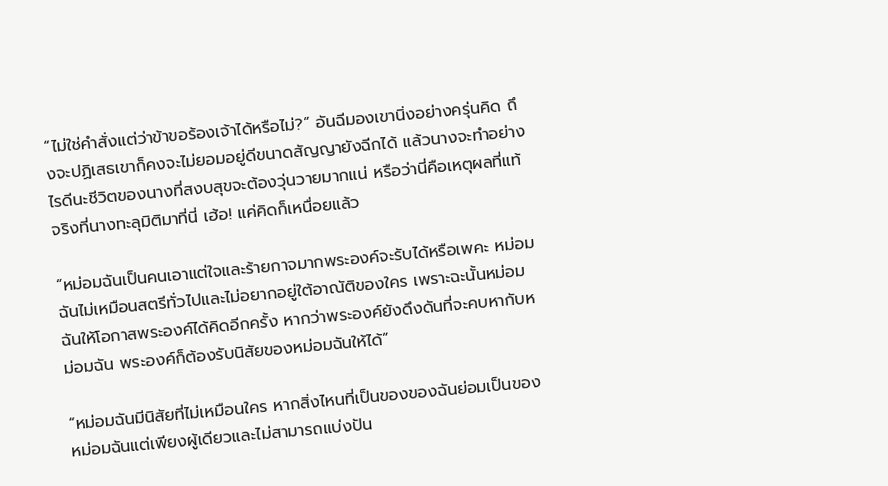“ไม่ใช่คำสั่งแต่ว่าข้าขอร้องเจ้าได้หรือไม่?” อันฉีมองเขานิ่งอย่างครุ่นคิด ถึงจะปฏิเสธเขาก็คงจะไม่ยอมอยู่ดีขนาดสัญญายังฉีกได้ แล้วนางจะทำอย่างไรดีนะชีวิตของนางที่สงบสุขจะต้องวุ่นวายมากแน่ หรือว่านี่คือเหตุผลที่แท้จริงที่นางทะลุมิติมาที่นี่ เฮ้อ! แค่คิดก็เหนื่อยแล้ว

“หม่อมฉันเป็นคนเอาแต่ใจและร้ายกาจมากพระองค์จะรับได้หรือเพคะ หม่อมฉันไม่เหมือนสตรีทั่วไปและไม่อยากอยู่ใต้อาณัติของใคร เพราะฉะนั้นหม่อมฉันให้โอกาสพระองค์ได้คิดอีกครั้ง หากว่าพระองค์ยังดึงดันที่จะคบหากับหม่อมฉัน พระองค์ก็ต้องรับนิสัยของหม่อมฉันให้ได้”

“หม่อมฉันมีนิสัยที่ไม่เหมือนใคร หากสิ่งไหนที่เป็นของของฉันย่อมเป็นของหม่อมฉันแต่เพียงผู้เดียวและไม่สามารถแบ่งปัน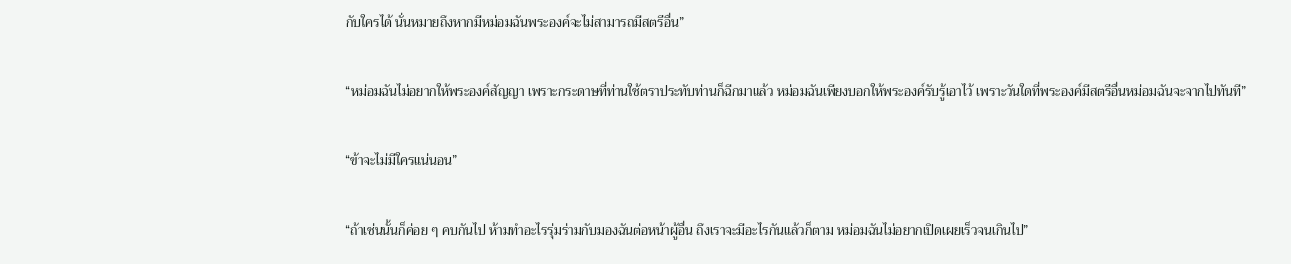กับใครได้ นั่นหมายถึงหากมีหม่อมฉันพระองค์จะไม่สามารถมีสตรีอื่น”

“หม่อมฉันไม่อยากให้พระองค์สัญญา เพราะกระดาษที่ท่านใช้ตราประทับท่านก็ฉีกมาแล้ว หม่อมฉันเพียงบอกให้พระองค์รับรู้เอาไว้ เพราะวันใดที่พระองค์มีสตรีอื่นหม่อมฉันจะจากไปทันที”

“ข้าจะไม่มีใครแน่นอน”

“ถ้าเช่นนั้นก็ค่อย ๆ คบกันไป ห้ามทำอะไรรุ่มร่ามกับมองฉันต่อหน้าผู้อื่น ถึงเราจะมีอะไรกันแล้วก็ตาม หม่อมฉันไม่อยากเปิดเผยเร็วจนเกินไป”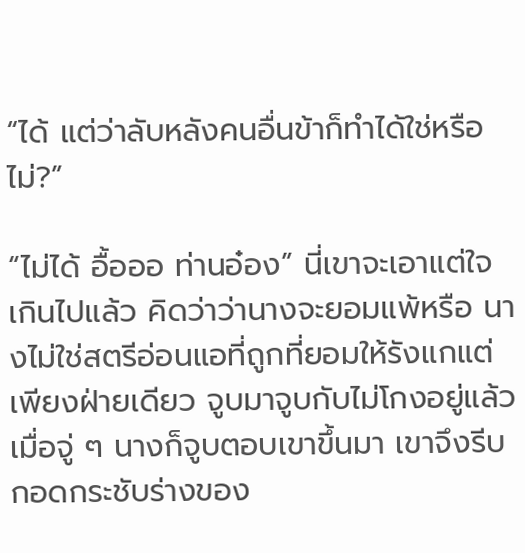“ได้ แต่ว่าลับหลังคนอื่นข้าก็ทำได้ใช่หรือไม่?”

“ไม่ได้ อื้อออ ท่านอ๋อง” นี่เขาจะเอาแต่ใจเกินไปแล้ว คิดว่าว่านางจะยอมแพ้หรือ นางไม่ใช่สตรีอ่อนแอที่ถูกที่ยอมให้รังแกแต่เพียงฝ่ายเดียว จูบมาจูบกับไม่โกงอยู่แล้ว เมื่อจู่ ๆ นางก็จูบตอบเขาขึ้นมา เขาจึงรีบกอดกระชับร่างของ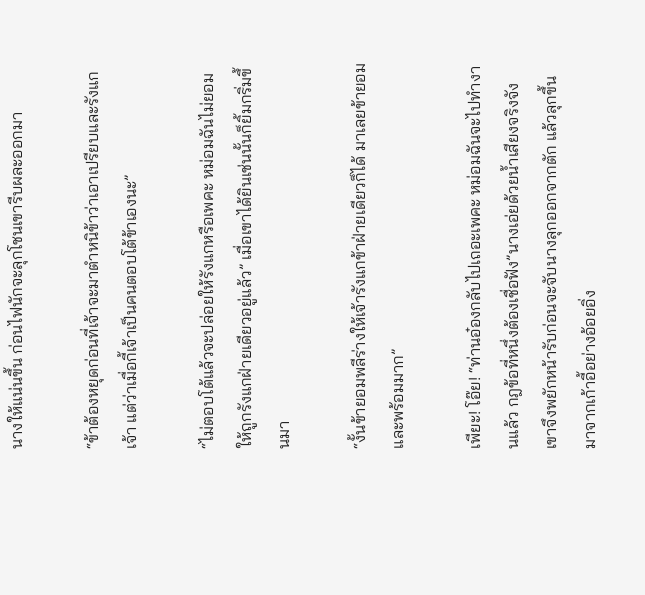นางให้แน่นขึ้น ก่อนไฟนักจะลุกโชนเขารีบผละออกมา

“ข้าต้องหยุดก่อนที่เจ้าจะมาตำหนิข้าว่าเอาเปรียบและรังแกเจ้า แต่ว่าเมื่อกี้เจ้าเป็นคนตอบโต้ข้าเองนะ”

“ไม่ตอบโต้แล้วจะปล่อยให้รังแกหรือเพคะ หม่อมฉันไม่ยอมให้ถูกรังแกฝ่ายเดียวอยู่แล้ว” เมื่อเขาได้ยินเช่นนั้นก็ยิ้มกริ่มขึ้นมา

“งั้นข้ายอมพลีร่างให้เจ้ารังแกข้าฝ่ายเดียวก็ได้ มาเลยข้ายอมและพร้อมมาก”

เพียะ! โอ๊ย! “ท่านอ๋องกลับไปเถอะเพคะ หม่อมฉันจะไปทำงานแล้ว กฎข้อที่หนึ่งต้องเชื่อฟัง”นางเอ่ยด้วยน้ำเสียงจริงจัง เขาจึงพยักหน้ารับก่อนจะจับนางลุกออกจากตัก แล้วลุกขึ้นมาจากเก้าอี้อย่างอ้อยอิ่ง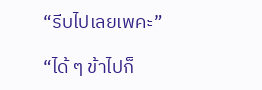“รีบไปเลยเพคะ”

“ได้ ๆ ข้าไปก็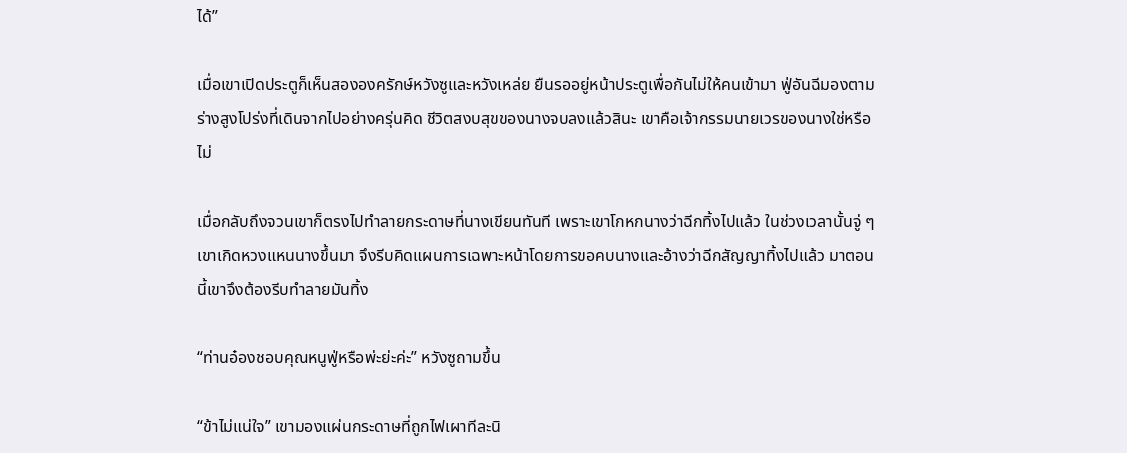ได้”

เมื่อเขาเปิดประตูก็เห็นสององครักษ์หวังซูและหวังเหล่ย ยืนรออยู่หน้าประตูเพื่อกันไม่ให้คนเข้ามา ฟู่อันฉีมองตามร่างสูงโปร่งที่เดินจากไปอย่างครุ่นคิด ชีวิตสงบสุขของนางจบลงแล้วสินะ เขาคือเจ้ากรรมนายเวรของนางใช่หรือไม่

เมื่อกลับถึงจวนเขาก็ตรงไปทำลายกระดาษที่นางเขียนทันที เพราะเขาโกหกนางว่าฉีกทิ้งไปแล้ว ในช่วงเวลานั้นจู่ ๆ เขาเกิดหวงแหนนางขึ้นมา จึงรีบคิดแผนการเฉพาะหน้าโดยการขอคบนางและอ้างว่าฉีกสัญญาทิ้งไปแล้ว มาตอนนี้เขาจึงต้องรีบทำลายมันทิ้ง

“ท่านอ๋องชอบคุณหนูฟู่หรือพ่ะย่ะค่ะ” หวังซูถามขึ้น

“ข้าไม่แน่ใจ” เขามองแผ่นกระดาษที่ถูกไฟเผาทีละนิ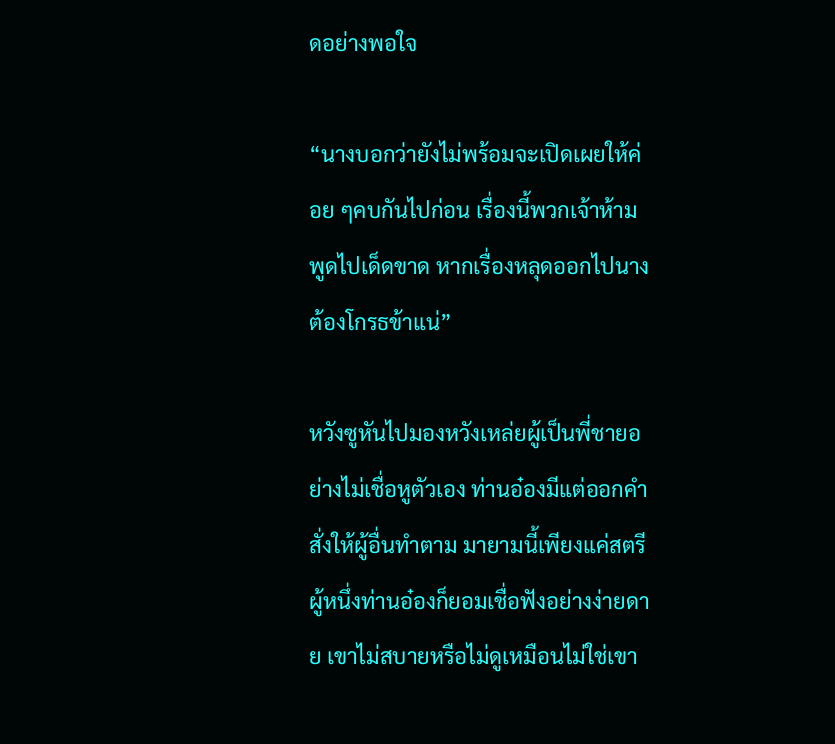ดอย่างพอใจ

“นางบอกว่ายังไม่พร้อมจะเปิดเผยให้ค่อย ๆคบกันไปก่อน เรื่องนี้พวกเจ้าห้ามพูดไปเด็ดขาด หากเรื่องหลุดออกไปนางต้องโกรธข้าแน่”

หวังซูหันไปมองหวังเหล่ยผู้เป็นพี่ชายอย่างไม่เชื่อหูตัวเอง ท่านอ๋องมีแต่ออกคำสั่งให้ผู้อื่นทำตาม มายามนี้เพียงแค่สตรีผู้หนึ่งท่านอ๋องก็ยอมเชื่อฟังอย่างง่ายดาย เขาไม่สบายหรือไม่ดูเหมือนไม่ใช่เขา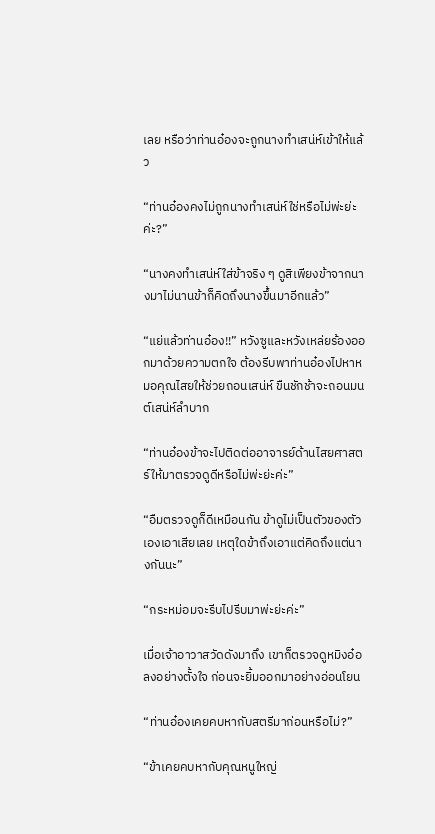เลย หรือว่าท่านอ๋องจะถูกนางทำเสน่ห์เข้าให้แล้ว

“ท่านอ๋องคงไม่ถูกนางทำเสน่ห์ใช่หรือไม่พ่ะย่ะค่ะ?”

“นางคงทำเสน่ห์ใส่ข้าจริง ๆ ดูสิเพียงข้าจากนางมาไม่นานข้าก็คิดถึงนางขึ้นมาอีกแล้ว”

“แย่แล้วท่านอ๋อง!!” หวังซูและหวังเหล่ยร้องออกมาด้วยความตกใจ ต้องรีบพาท่านอ๋องไปหาหมอคุณไสยให้ช่วยถอนเสน่ห์ ขืนชักช้าจะถอนมนต์เสน่ห์ลำบาก

“ท่านอ๋องข้าจะไปติดต่ออาจารย์ด้านไสยศาสตร์ให้มาตรวจดูดีหรือไม่พ่ะย่ะค่ะ”

“อืมตรวจดูก็ดีเหมือนกัน ข้าดูไม่เป็นตัวของตัวเองเอาเสียเลย เหตุใดข้าถึงเอาแต่คิดถึงแต่นางกันนะ”

“กระหม่อมจะรีบไปรีบมาพ่ะย่ะค่ะ”

เมื่อเจ้าอาวาสวัดดังมาถึง เขาก็ตรวจดูหมิงอ๋อลงอย่างตั้งใจ ก่อนจะยิ้มออกมาอย่างอ่อนโยน

“ท่านอ๋องเคยคบหากับสตรีมาก่อนหรือไม่?”

“ข้าเคยคบหากับคุณหนูใหญ่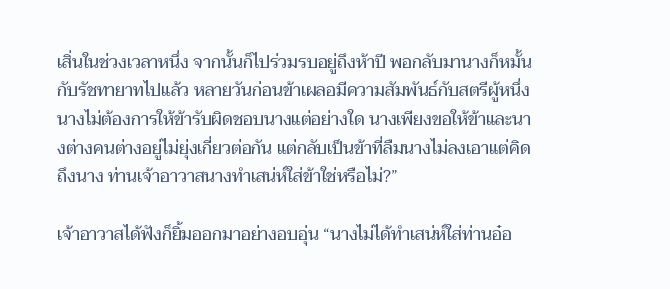เสิ่นในช่วงเวลาหนึ่ง จากนั้นก็ไปร่วมรบอยู่ถึงห้าปี พอกลับมานางก็หมั้นกับรัชทายาทไปแล้ว หลายวันก่อนข้าเผลอมีความสัมพันธ์กับสตรีผู้หนึ่ง นางไม่ต้องการให้ข้ารับผิดชอบนางแต่อย่างใด นางเพียงขอให้ข้าและนางต่างคนต่างอยู่ไม่ยุ่งเกี่ยวต่อกัน แต่กลับเป็นข้าที่ลืมนางไม่ลงเอาแต่คิดถึงนาง ท่านเจ้าอาวาสนางทำเสน่ห์ใส่ข้าใช่หรือไม่?”

เจ้าอาวาสได้ฟังก็ยิ้มออกมาอย่างอบอุ่น “นางไม่ได้ทำเสน่ห์ใส่ท่านอ๋อ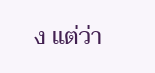ง แต่ว่า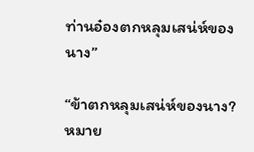ท่านอ๋องตกหลุมเสน่ห์ของนาง”

“ข้าตกหลุมเสน่ห์ของนาง? หมาย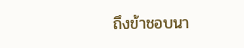ถึงข้าชอบนา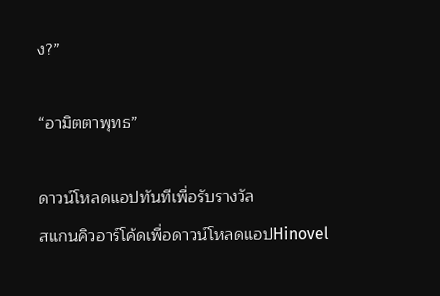ง?”

“อามิตตาพุทธ”

ดาวน์โหลดแอปทันทีเพื่อรับรางวัล
สแกนคิวอาร์โค้ดเพื่อดาวน์โหลดแอปHinovel